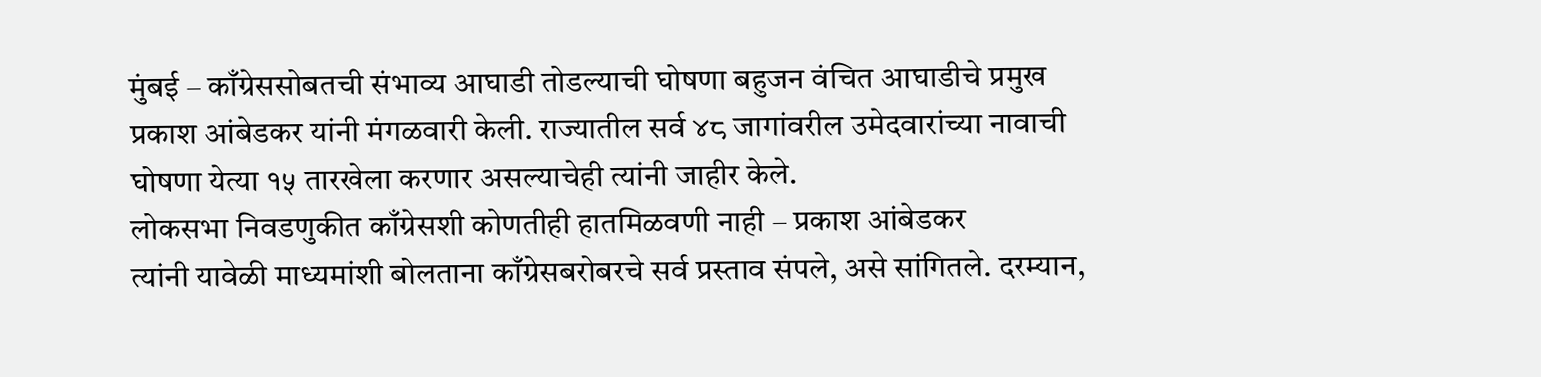मुंबई – काँग्रेससोबतची संभाव्य आघाडी तोडल्याची घोषणा बहुजन वंचित आघाडीचे प्रमुख प्रकाश आंबेडकर यांनी मंगळवारी केली. राज्यातील सर्व ४८ जागांवरील उमेदवारांच्या नावाची घोषणा येत्या १५ तारखेला करणार असल्याचेही त्यांनी जाहीर केले.
लोकसभा निवडणुकीत काँग्रेसशी कोणतीही हातमिळवणी नाही – प्रकाश आंबेडकर
त्यांनी यावेळी माध्यमांशी बोलताना काँग्रेसबरोबरचे सर्व प्रस्ताव संपले, असे सांगितले. दरम्यान,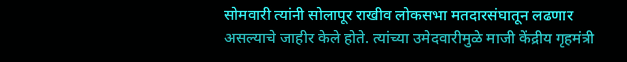सोमवारी त्यांनी सोलापूर राखीव लोकसभा मतदारसंघातून लढणार असल्याचे जाहीर केले होते. त्यांच्या उमेदवारीमुळे माजी केंद्रीय गृहमंत्री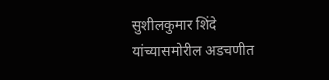सुशीलकुमार शिंदे यांच्यासमोरील अडचणीत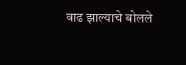वाढ झाल्याचे बोलले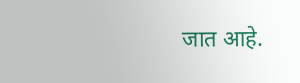जात आहे.